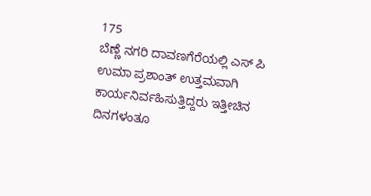175
ಬೆಣ್ಣೆ ನಗರಿ ದಾವಣಗೆರೆಯಲ್ಲಿ ಎಸ್ ಪಿ ಉಮಾ ಪ್ರಶಾಂತ್ ಉತ್ತಮವಾಗಿ ಕಾರ್ಯನಿರ್ವಹಿಸುತ್ತಿದ್ದರು ಇತ್ತೀಚಿನ ದಿನಗಳಂತೂ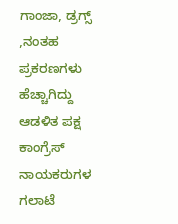ಗಾಂಜಾ, ಡ್ರಗ್ಸ್ ,ನಂತಹ ಪ್ರಕರಣಗಳು ಹೆಚ್ಚಾಗಿದ್ದು ಆಡಳಿತ ಪಕ್ಷ ಕಾಂಗ್ರೆಸ್ ನಾಯಕರುಗಳ ಗಲಾಟೆ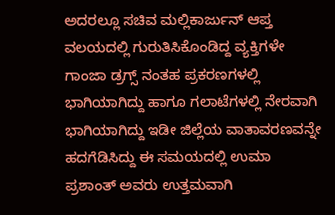ಅದರಲ್ಲೂ ಸಚಿವ ಮಲ್ಲಿಕಾರ್ಜುನ್ ಆಪ್ತ ವಲಯದಲ್ಲಿ ಗುರುತಿಸಿಕೊಂಡಿದ್ದ ವ್ಯಕ್ತಿಗಳೇ ಗಾಂಜಾ ಡ್ರಗ್ಸ್ ನಂತಹ ಪ್ರಕರಣಗಳಲ್ಲಿ ಭಾಗಿಯಾಗಿದ್ದು ಹಾಗೂ ಗಲಾಟೆಗಳಲ್ಲಿ ನೇರವಾಗಿ ಭಾಗಿಯಾಗಿದ್ದು ಇಡೀ ಜಿಲ್ಲೆಯ ವಾತಾವರಣವನ್ನೇ ಹದಗೆಡಿಸಿದ್ದು ಈ ಸಮಯದಲ್ಲಿ ಉಮಾ ಪ್ರಶಾಂತ್ ಅವರು ಉತ್ತಮವಾಗಿ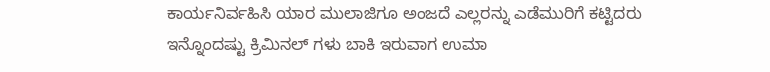ಕಾರ್ಯನಿರ್ವಹಿಸಿ ಯಾರ ಮುಲಾಜಿಗೂ ಅಂಜದೆ ಎಲ್ಲರನ್ನು ಎಡೆಮುರಿಗೆ ಕಟ್ಟಿದರು ಇನ್ನೊಂದಷ್ಟು ಕ್ರಿಮಿನಲ್ ಗಳು ಬಾಕಿ ಇರುವಾಗ ಉಮಾ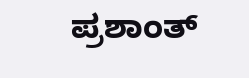ಪ್ರಶಾಂತ್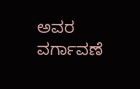ಅವರ ವರ್ಗಾವಣೆ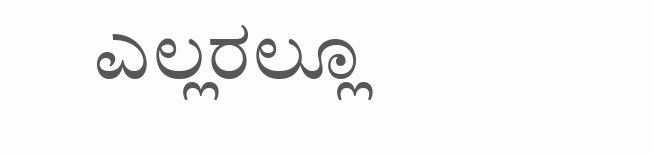ಎಲ್ಲರಲ್ಲೂ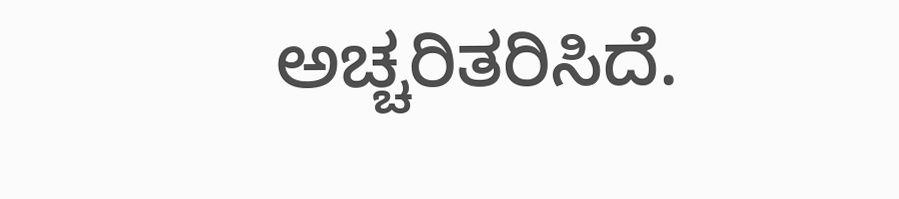ಅಚ್ಚರಿತರಿಸಿದೆ.